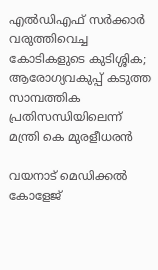എൽഡിഎഫ് സർക്കാർ വരുത്തിവെച്ച കോടികളുടെ കുടിശ്ശിക; ആരോഗ്യവകുപ്പ് കടുത്ത സാമ്പത്തിക പ്രതിസന്ധിയിലെന്ന് മന്ത്രി കെ മുരളീധരൻ

വയനാട് മെഡിക്കൽ കോളേജ്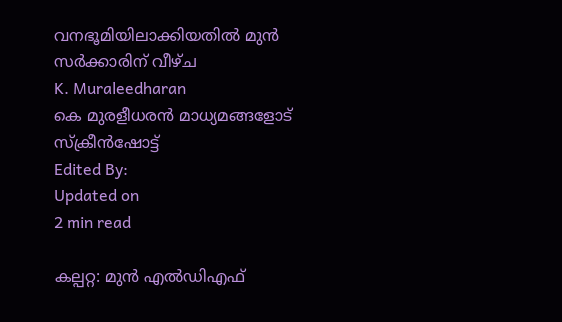വനഭൂമിയിലാക്കിയതിൽ മുൻ സർക്കാരിന് വീഴ്ച
K. Muraleedharan
കെ മുരളീധരൻ മാധ്യമങ്ങളോട് സ്ക്രീൻഷോട്ട്
Edited By:
Updated on
2 min read

കല്പറ്റ: മുൻ എൽഡിഎഫ്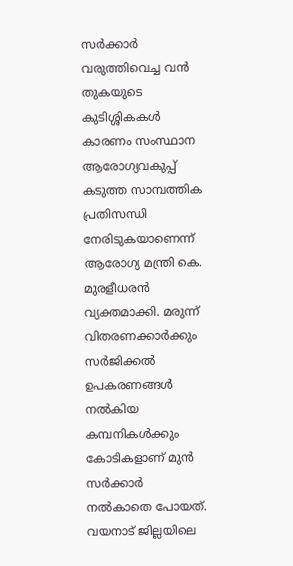സർക്കാർ വരുത്തിവെച്ച വൻ തുകയുടെ കുടിശ്ശികകൾ കാരണം സംസ്ഥാന ആരോഗ്യവകുപ്പ് കടുത്ത സാമ്പത്തിക പ്രതിസന്ധി നേരിടുകയാണെന്ന് ആരോഗ്യ മന്ത്രി കെ. മുരളീധരൻ വ്യക്തമാക്കി. മരുന്ന് വിതരണക്കാർക്കും സർജിക്കൽ ഉപകരണങ്ങൾ നൽകിയ കമ്പനികൾക്കും കോടികളാണ് മുൻ സർക്കാർ നൽകാതെ പോയത്. വയനാട് ജില്ലയിലെ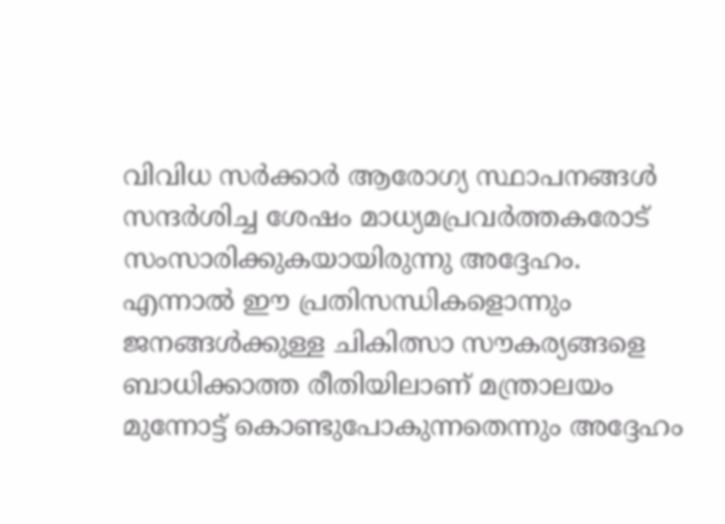വിവിധ സർക്കാർ ആരോഗ്യ സ്ഥാപനങ്ങൾ സന്ദർശിച്ച ശേഷം മാധ്യമപ്രവർത്തകരോട് സംസാരിക്കുകയായിരുന്നു അദ്ദേഹം. എന്നാൽ ഈ പ്രതിസന്ധികളൊന്നും ജനങ്ങൾക്കുള്ള ചികിത്സാ സൗകര്യങ്ങളെ ബാധിക്കാത്ത രീതിയിലാണ് മന്ത്രാലയം മുന്നോട്ട് കൊണ്ടുപോകുന്നതെന്നും അദ്ദേഹം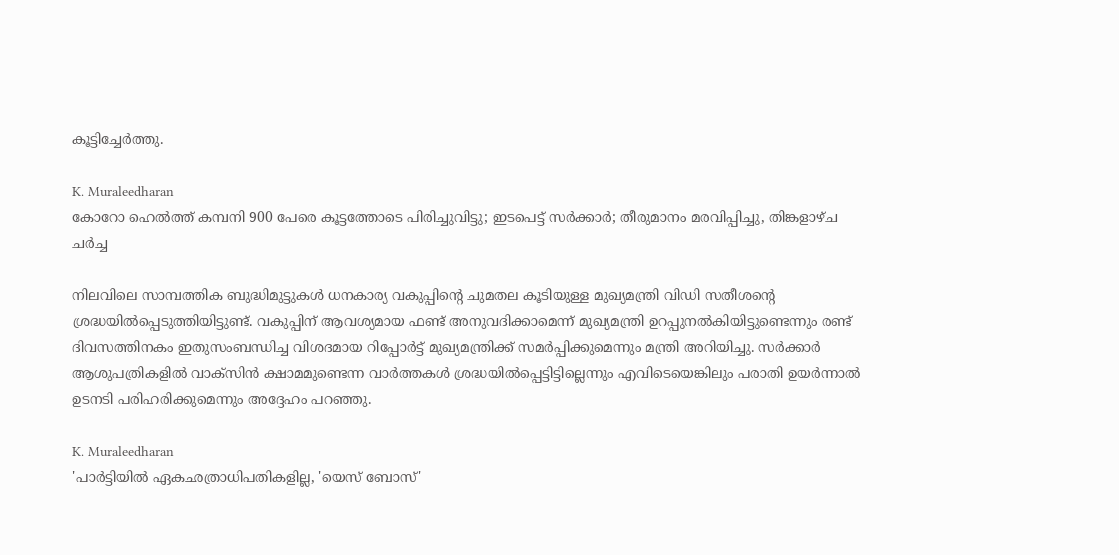കൂട്ടിച്ചേർത്തു.

K. Muraleedharan
കോറോ ഹെല്‍ത്ത് കമ്പനി 900 പേരെ കൂട്ടത്തോടെ പിരിച്ചുവിട്ടു; ഇടപെട്ട് സർക്കാർ; തീരുമാനം മരവിപ്പിച്ചു, തിങ്കളാഴ്ച ചർച്ച

നിലവിലെ സാമ്പത്തിക ബുദ്ധിമുട്ടുകൾ ധനകാര്യ വകുപ്പിന്റെ ചുമതല കൂടിയുള്ള മുഖ്യമന്ത്രി വിഡി സതീശന്റെ ശ്രദ്ധയിൽപ്പെടുത്തിയിട്ടുണ്ട്. വകുപ്പിന് ആവശ്യമായ ഫണ്ട് അനുവദിക്കാമെന്ന് മുഖ്യമന്ത്രി ഉറപ്പുനൽകിയിട്ടുണ്ടെന്നും രണ്ട് ദിവസത്തിനകം ഇതുസംബന്ധിച്ച വിശദമായ റിപ്പോർട്ട് മുഖ്യമന്ത്രിക്ക് സമർപ്പിക്കുമെന്നും മന്ത്രി അറിയിച്ചു. സർക്കാർ ആശുപത്രികളിൽ വാക്സിൻ ക്ഷാമമുണ്ടെന്ന വാർത്തകൾ ശ്രദ്ധയിൽപ്പെട്ടിട്ടില്ലെന്നും എവിടെയെങ്കിലും പരാതി ഉയർന്നാൽ ഉടനടി പരിഹരിക്കുമെന്നും അദ്ദേഹം പറഞ്ഞു.

K. Muraleedharan
'പാർട്ടിയിൽ ഏകഛത്രാധിപതികളില്ല, 'യെസ് ബോസ്'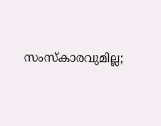സംസ്കാരവുമില്ല;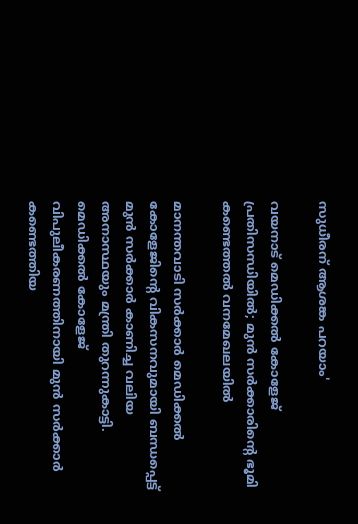സുധീരന് ആശങ്ക പറയാം'

വയനാട് മെഡിക്കൽ കോളേജ് പ്രതിസന്ധിയിൽ; മുൻ സർക്കാരിന്റെ ഭൂമി കണ്ടെത്തൽ വനമേഖലയിൽ

മാനന്തവാടി സർക്കാർ മെഡിക്കൽ കോളേജിന്റെ വികസനവുമായി ബന്ധപ്പെട്ട് മുൻ സർക്കാർ കാണിച്ച വലിയ അനാസ്ഥയും മന്ത്രി തുറന്നുകാട്ടി. മെഡിക്കൽ കോളേജ് വിപുലീകരണത്തിനായി മുൻ സർക്കാർ കണ്ടെത്തിയ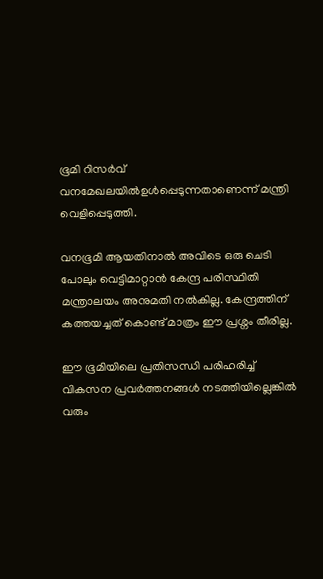ഭൂമി റിസർവ് വനമേഖലയിൽഉൾപ്പെടുന്നതാണെന്ന് മന്ത്രി വെളിപ്പെടുത്തി.

വനഭൂമി ആയതിനാൽ അവിടെ ഒരു ചെടി പോലും വെട്ടിമാറ്റാൻ കേന്ദ്ര പരിസ്ഥിതി മന്ത്രാലയം അനുമതി നൽകില്ല. കേന്ദ്രത്തിന് കത്തയച്ചത് കൊണ്ട് മാത്രം ഈ പ്രശ്നം തീരില്ല.

ഈ ഭൂമിയിലെ പ്രതിസന്ധി പരിഹരിച്ച് വികസന പ്രവർത്തനങ്ങൾ നടത്തിയില്ലെങ്കിൽ വരും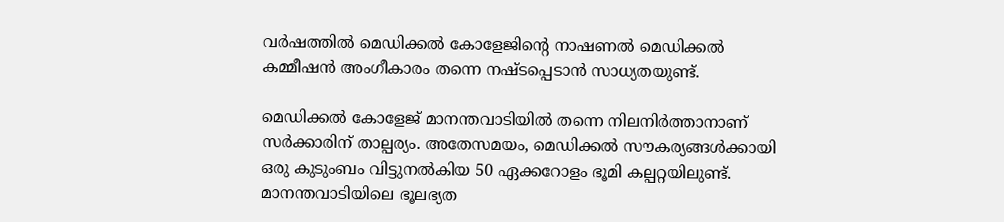വർഷത്തിൽ മെഡിക്കൽ കോളേജിന്റെ നാഷണൽ മെഡിക്കൽ കമ്മീഷൻ അംഗീകാരം തന്നെ നഷ്ടപ്പെടാൻ സാധ്യതയുണ്ട്.

മെഡിക്കൽ കോളേജ് മാനന്തവാടിയിൽ തന്നെ നിലനിർത്താനാണ് സർക്കാരിന് താല്പര്യം. അതേസമയം, മെഡിക്കൽ സൗകര്യങ്ങൾക്കായി ഒരു കുടുംബം വിട്ടുനൽകിയ 50 ഏക്കറോളം ഭൂമി കല്പറ്റയിലുണ്ട്. മാനന്തവാടിയിലെ ഭൂലഭ്യത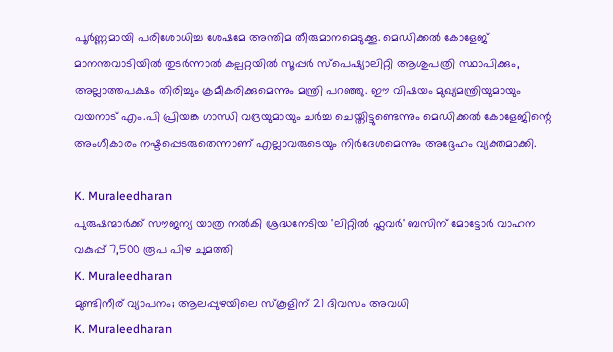പൂർണ്ണമായി പരിശോധിച്ച ശേഷമേ അന്തിമ തീരുമാനമെടുക്കൂ. മെഡിക്കൽ കോളേജ് മാനന്തവാടിയിൽ തുടർന്നാൽ കല്പറ്റയിൽ സൂപ്പർ സ്പെഷ്യാലിറ്റി ആശുപത്രി സ്ഥാപിക്കും, അല്ലാത്തപക്ഷം തിരിച്ചും ക്രമീകരിക്കുമെന്നും മന്ത്രി പറഞ്ഞു. ഈ വിഷയം മുഖ്യമന്ത്രിയുമായും വയനാട് എം.പി പ്രിയങ്ക ഗാന്ധി വദ്രയുമായും ചർച്ച ചെയ്തിട്ടുണ്ടെന്നും മെഡിക്കൽ കോളേജിന്റെ അംഗീകാരം നഷ്ടപ്പെടരുതെന്നാണ് എല്ലാവരുടെയും നിർദേശമെന്നും അദ്ദേഹം വ്യക്തമാക്കി.

K. Muraleedharan
പുരുഷന്മാർക്ക് സൗജന്യ യാത്ര നൽകി ശ്രദ്ധനേടിയ 'ലിറ്റിൽ ഫ്ലവർ' ബസിന് മോട്ടോർ വാഹന വകുപ്പ് 7,500 രൂപ പിഴ ചുമത്തി
K. Muraleedharan
മുണ്ടിനീര് വ്യാപനം; ആലപ്പുഴയിലെ സ്‌കൂളിന് 21 ദിവസം അവധി
K. Muraleedharan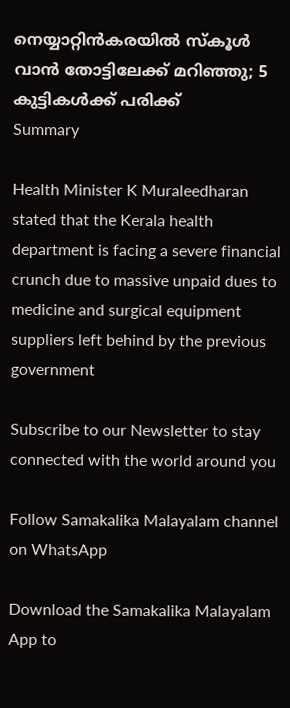നെയ്യാറ്റിന്‍കരയില്‍ സ്‌കൂള്‍ വാന്‍ തോട്ടിലേക്ക് മറിഞ്ഞു; 5 കുട്ടികള്‍ക്ക് പരിക്ക്
Summary

Health Minister K Muraleedharan stated that the Kerala health department is facing a severe financial crunch due to massive unpaid dues to medicine and surgical equipment suppliers left behind by the previous government

Subscribe to our Newsletter to stay connected with the world around you

Follow Samakalika Malayalam channel on WhatsApp

Download the Samakalika Malayalam App to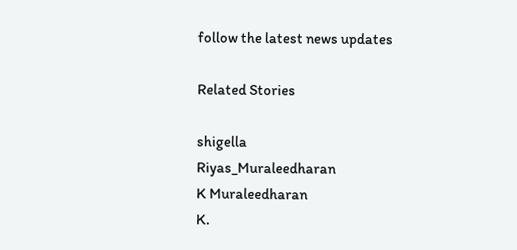follow the latest news updates

Related Stories

shigella
Riyas_Muraleedharan
K Muraleedharan
K.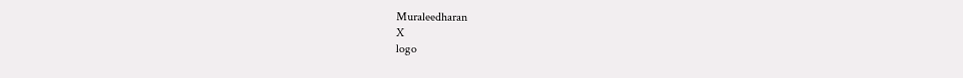Muraleedharan
X
logo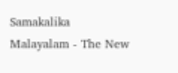Samakalika Malayalam - The New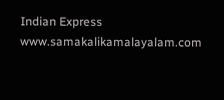Indian Express
www.samakalikamalayalam.com